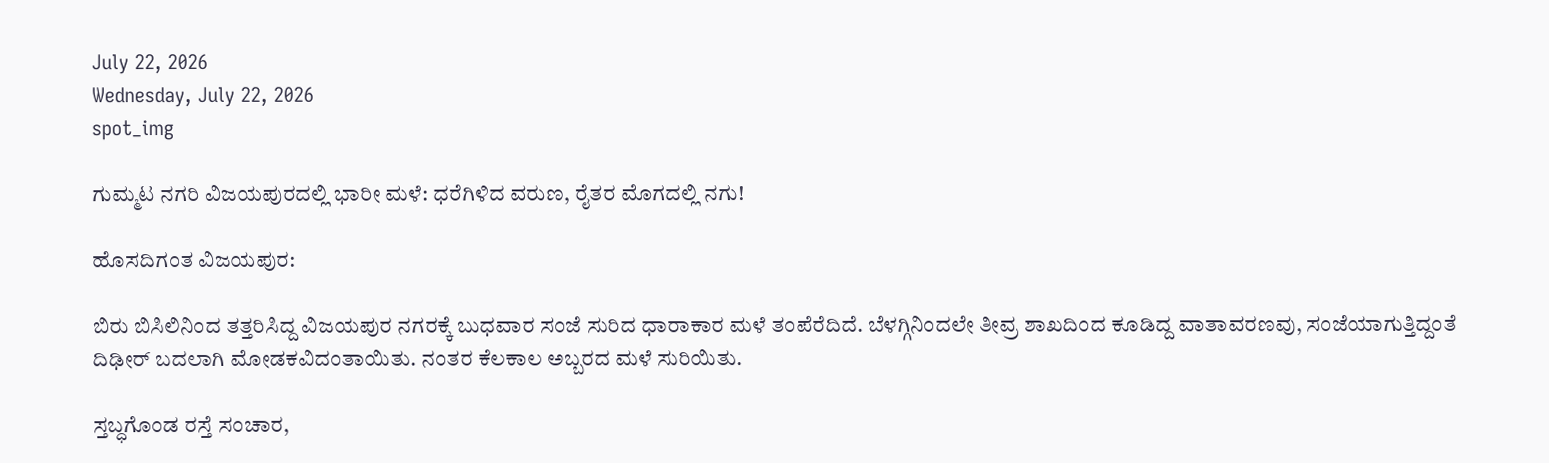July 22, 2026
Wednesday, July 22, 2026
spot_img

ಗುಮ್ಮಟ ನಗರಿ ವಿಜಯಪುರದಲ್ಲಿ ಭಾರೀ ಮಳೆ: ಧರೆಗಿಳಿದ ವರುಣ, ರೈತರ ಮೊಗದಲ್ಲಿ ನಗು!

ಹೊಸದಿಗಂತ ವಿಜಯಪುರ:

ಬಿರು ಬಿಸಿಲಿನಿಂದ ತತ್ತರಿಸಿದ್ದ ವಿಜಯಪುರ ನಗರಕ್ಕೆ ಬುಧವಾರ ಸಂಜೆ ಸುರಿದ ಧಾರಾಕಾರ ಮಳೆ ತಂಪೆರೆದಿದೆ. ಬೆಳಗ್ಗಿನಿಂದಲೇ ತೀವ್ರ ಶಾಖದಿಂದ ಕೂಡಿದ್ದ ವಾತಾವರಣವು, ಸಂಜೆಯಾಗುತ್ತಿದ್ದಂತೆ ದಿಢೀರ್ ಬದಲಾಗಿ ಮೋಡಕವಿದಂತಾಯಿತು. ನಂತರ ಕೆಲಕಾಲ ಅಬ್ಬರದ ಮಳೆ ಸುರಿಯಿತು.

ಸ್ತಬ್ಧಗೊಂಡ ರಸ್ತೆ ಸಂಚಾರ,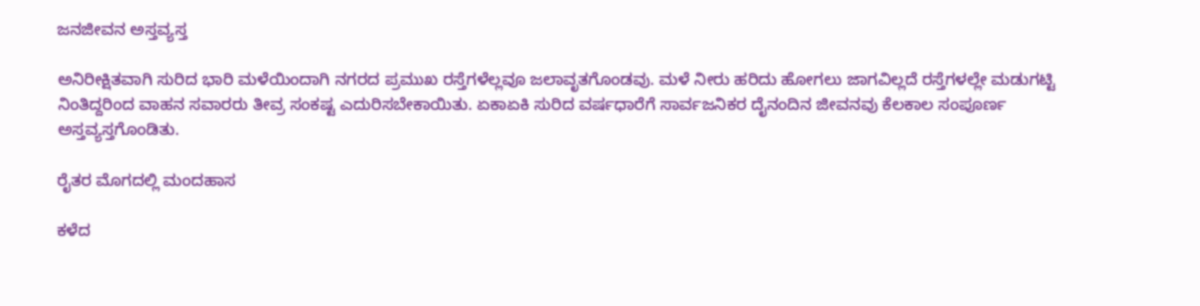ಜನಜೀವನ ಅಸ್ತವ್ಯಸ್ತ

ಅನಿರೀಕ್ಷಿತವಾಗಿ ಸುರಿದ ಭಾರಿ ಮಳೆಯಿಂದಾಗಿ ನಗರದ ಪ್ರಮುಖ ರಸ್ತೆಗಳೆಲ್ಲವೂ ಜಲಾವೃತಗೊಂಡವು. ಮಳೆ ನೀರು ಹರಿದು ಹೋಗಲು ಜಾಗವಿಲ್ಲದೆ ರಸ್ತೆಗಳಲ್ಲೇ ಮಡುಗಟ್ಟಿ ನಿಂತಿದ್ದರಿಂದ ವಾಹನ ಸವಾರರು ತೀವ್ರ ಸಂಕಷ್ಟ ಎದುರಿಸಬೇಕಾಯಿತು. ಏಕಾಏಕಿ ಸುರಿದ ವರ್ಷಧಾರೆಗೆ ಸಾರ್ವಜನಿಕರ ದೈನಂದಿನ ಜೀವನವು ಕೆಲಕಾಲ ಸಂಪೂರ್ಣ ಅಸ್ತವ್ಯಸ್ತಗೊಂಡಿತು.

ರೈತರ ಮೊಗದಲ್ಲಿ ಮಂದಹಾಸ

ಕಳೆದ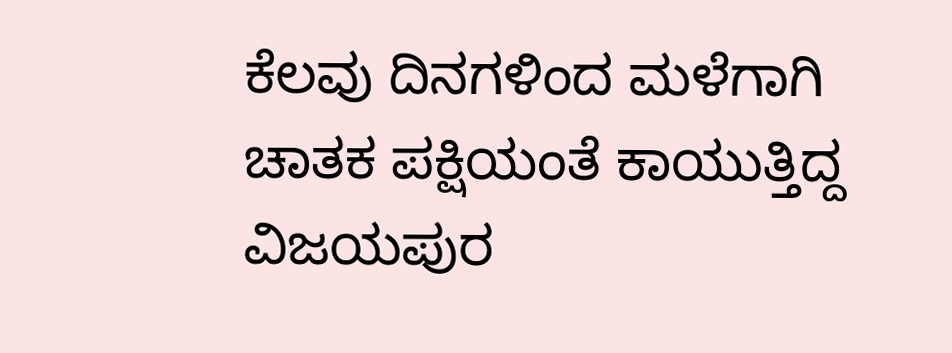ಕೆಲವು ದಿನಗಳಿಂದ ಮಳೆಗಾಗಿ ಚಾತಕ ಪಕ್ಷಿಯಂತೆ ಕಾಯುತ್ತಿದ್ದ ವಿಜಯಪುರ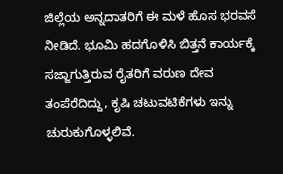ಜಿಲ್ಲೆಯ ಅನ್ನದಾತರಿಗೆ ಈ ಮಳೆ ಹೊಸ ಭರವಸೆ ನೀಡಿದೆ. ಭೂಮಿ ಹದಗೊಳಿಸಿ ಬಿತ್ತನೆ ಕಾರ್ಯಕ್ಕೆ ಸಜ್ಜಾಗುತ್ತಿರುವ ರೈತರಿಗೆ ವರುಣ ದೇವ ತಂಪೆರೆದಿದ್ದು, ಕೃಷಿ ಚಟುವಟಿಕೆಗಳು ಇನ್ನು ಚುರುಕುಗೊಳ್ಳಲಿವೆ.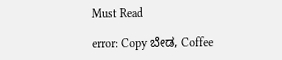Must Read

error: Copy ಬೇಡ, Coffee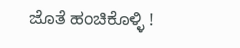ಜೊತೆ ಹಂಚಿಕೊಳ್ಳಿ !